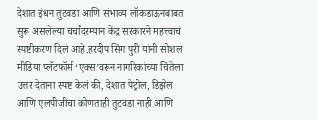देशात इंधन तुटवडा आणि संभाव्य लॉकडाऊनबाबत सुरू असलेल्या चर्चांदरम्यान केंद्र सरकारने महत्त्वाचं स्पष्टीकरण दिलं आहे.हरदीप सिंग पुरी यांनी सोशल मीडिया प्लॅटफॉर्म ‘एक्स’वरून नागरिकांच्या चिंतेला उत्तर देताना स्पष्ट केलं की, देशात पेट्रोल, डिझेल आणि एलपीजीचा कोणताही तुटवडा नाही आणि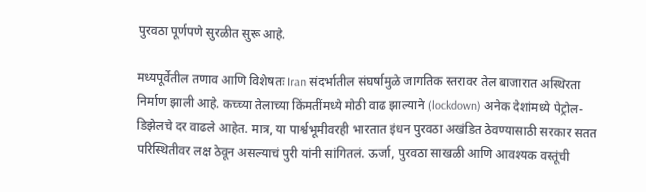पुरवठा पूर्णपणे सुरळीत सुरू आहे.

मध्यपूर्वेतील तणाव आणि विशेषतः Iran संदर्भातील संघर्षामुळे जागतिक स्तरावर तेल बाजारात अस्थिरता निर्माण झाली आहे. कच्च्या तेलाच्या किंमतींमध्ये मोठी वाढ झाल्याने (lockdown) अनेक देशांमध्ये पेट्रोल-डिझेलचे दर वाढले आहेत. मात्र, या पार्श्वभूमीवरही भारतात इंधन पुरवठा अखंडित ठेवण्यासाठी सरकार सतत परिस्थितीवर लक्ष ठेवून असल्याचं पुरी यांनी सांगितलं. ऊर्जा, पुरवठा साखळी आणि आवश्यक वस्तूंची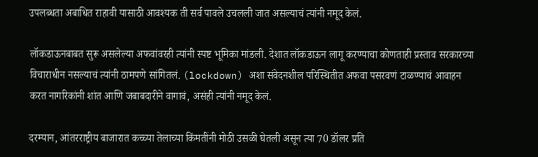उपलब्धता अबाधित राहावी यासाठी आवश्यक ती सर्व पावले उचलली जात असल्याचं त्यांनी नमूद केलं.

लॉकडाऊनबाबत सुरू असलेल्या अफवांवरही त्यांनी स्पष्ट भूमिका मांडली. देशात लॉकडाऊन लागू करण्याचा कोणताही प्रस्ताव सरकारच्या विचाराधीन नसल्याचं त्यांनी ठामपणे सांगितलं. (lockdown) अशा संवेदनशील परिस्थितीत अफवा पसरवणं टाळण्याचं आवाहन करत नागरिकांनी शांत आणि जबाबदारीने वागावं, असंही त्यांनी नमूद केलं.

दरम्यान, आंतरराष्ट्रीय बाजारात कच्च्या तेलाच्या किंमतींनी मोठी उसळी घेतली असून त्या 70 डॉलर प्रति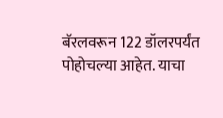बॅरलवरून 122 डॉलरपर्यंत पोहोचल्या आहेत. याचा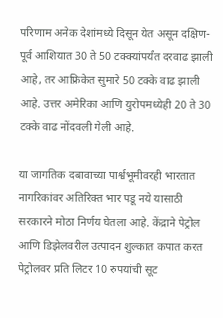परिणाम अनेक देशांमध्ये दिसून येत असून दक्षिण-पूर्व आशियात 30 ते 50 टक्क्यांपर्यंत दरवाढ झाली आहे, तर आफ्रिकेत सुमारे 50 टक्के वाढ झाली आहे. उत्तर अमेरिका आणि युरोपमध्येही 20 ते 30 टक्के वाढ नोंदवली गेली आहे.

या जागतिक दबावाच्या पार्श्वभूमीवरही भारतात नागरिकांवर अतिरिक्त भार पडू नये यासाठी सरकारने मोठा निर्णय घेतला आहे. केंद्राने पेट्रोल आणि डिझेलवरील उत्पादन शुल्कात कपात करत पेट्रोलवर प्रति लिटर 10 रुपयांची सूट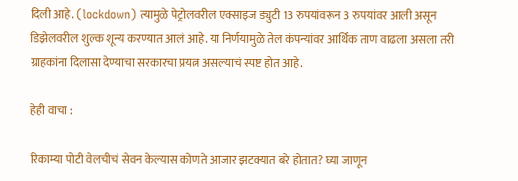दिली आहे. (lockdown) त्यामुळे पेट्रोलवरील एक्साइज ड्युटी 13 रुपयांवरून 3 रुपयांवर आली असून डिझेलवरील शुल्क शून्य करण्यात आलं आहे. या निर्णयामुळे तेल कंपन्यांवर आर्थिक ताण वाढला असला तरी ग्राहकांना दिलासा देण्याचा सरकारचा प्रयत्न असल्याचं स्पष्ट होत आहे.

हेही वाचा :

रिकाम्या पोटी वेलचीचं सेवन केल्यास कोणते आजार झटक्यात बरे होतात? घ्या जाणून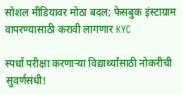सोशल मीडियावर मोठा बदल; फेसबुक इंस्टाग्राम वापरण्यासाठी करावी लागणार KYC

स्पर्धा परीक्षा करणाऱ्या विद्यार्थ्यांसाठी नोकरीची सुवर्णसंधी!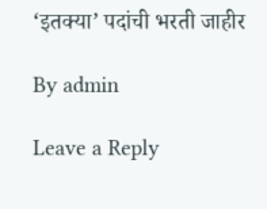‘इतक्या’ पदांची भरती जाहीर

By admin

Leave a Reply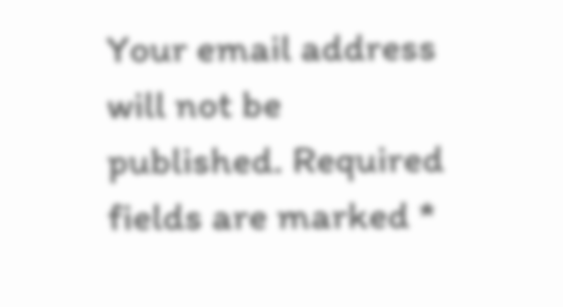Your email address will not be published. Required fields are marked *